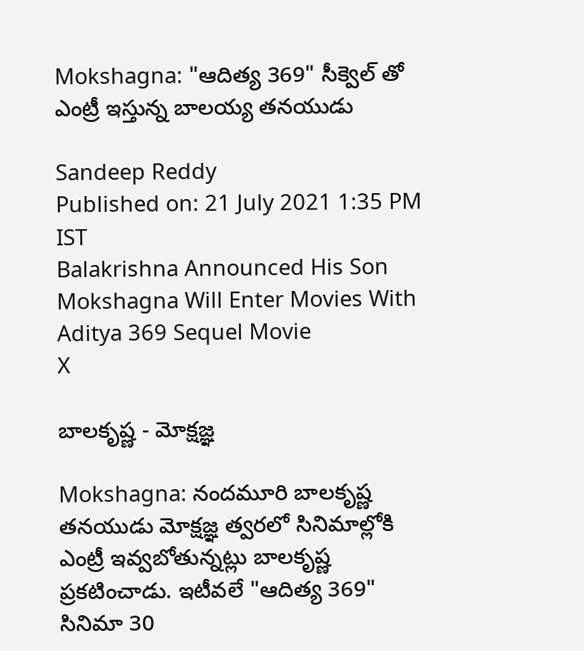Mokshagna: "ఆదిత్య 369" సీక్వెల్ తో ఎంట్రీ ఇస్తున్న బాలయ్య తనయుడు

Sandeep Reddy
Published on: 21 July 2021 1:35 PM IST
Balakrishna Announced His Son Mokshagna Will Enter Movies With Aditya 369 Sequel Movie
X

బాలకృష్ణ - మోక్షజ్ఞ

Mokshagna: నందమూరి బాలకృష్ణ తనయుడు మోక్షజ్ఞ త్వరలో సినిమాల్లోకి ఎంట్రీ ఇవ్వబోతున్నట్లు బాలకృష్ణ ప్రకటించాడు. ఇటీవలే "ఆదిత్య 369" సినిమా 30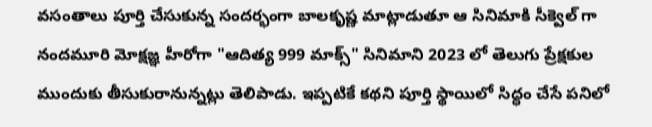వసంతాలు పూర్తి చేసుకున్న సందర్భంగా బాలకృష్ణ మాట్లాడుతూ ఆ సినిమాకి సీక్వెల్ గా నందమూరి మోక్షజ్ఞ హీరోగా "ఆదిత్య 999 మాక్స్" సినిమాని 2023 లో తెలుగు ప్రేక్షకుల ముందుకు తీసుకురానున్నట్లు తెలిపాడు. ఇప్పటికే కథని పూర్తి స్థాయిలో సిద్ధం చేసే పనిలో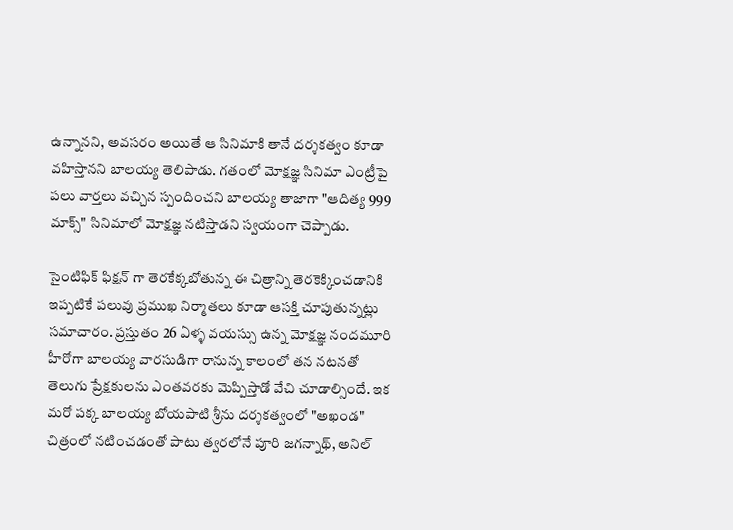ఉన్నానని, అవసరం అయితే ఆ సినిమాకి తానే దర్శకత్వం కూడా వహిస్తానని బాలయ్య తెలిపాడు. గతంలో మోక్షజ్ఞ సినిమా ఎంట్రీపై పలు వార్తలు వచ్చిన స్పందించని బాలయ్య తాజాగా "ఆదిత్య 999 మాక్స్" సినిమాలో మోక్షజ్ఞ నటిస్తాడని స్వయంగా చెప్పాడు.

సైంటిఫిక్ ఫిక్షన్ గా తెరకేక్కబోతున్న ఈ చిత్రాన్ని తెరకెక్కించడానికి ఇప్పటికే పలువు ప్రముఖ నిర్మాతలు కూడా ఆసక్తి చూపుతున్నట్లు సమాచారం. ప్రస్తుతం 26 ఏళ్ళ వయస్సు ఉన్న మోక్షజ్ఞ నందమూరి హీరోగా బాలయ్య వారసుడిగా రానున్న కాలంలో తన నటనతో తెలుగు ప్రేక్షకులను ఎంతవరకు మెప్పిస్తాడో వేచి చూడాల్సిందే. ఇక మరో పక్క బాలయ్య బోయపాటి శ్రీను దర్శకత్వంలో "అఖండ" చిత్రంలో నటించడంతో పాటు త్వరలోనే పూరి జగన్నాథ్, అనిల్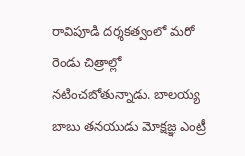రావిపూడి దర్శకత్వంలో మరో రెండు చిత్రాల్లో నటించబోతున్నాడు. బాలయ్య బాబు తనయుడు మోక్షజ్ఞ ఎంట్రీ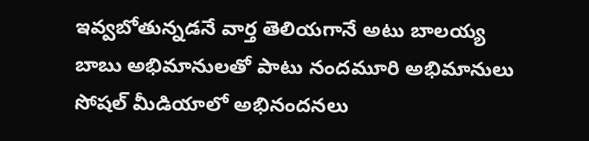ఇవ్వబోతున్నడనే వార్త తెలియగానే అటు బాలయ్య బాబు అభిమానులతో పాటు నందమూరి అభిమానులు సోషల్ మీడియాలో అభినందనలు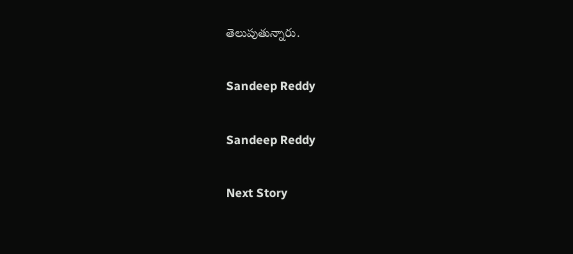తెలుపుతున్నారు.

Sandeep Reddy

Sandeep Reddy

Next Story